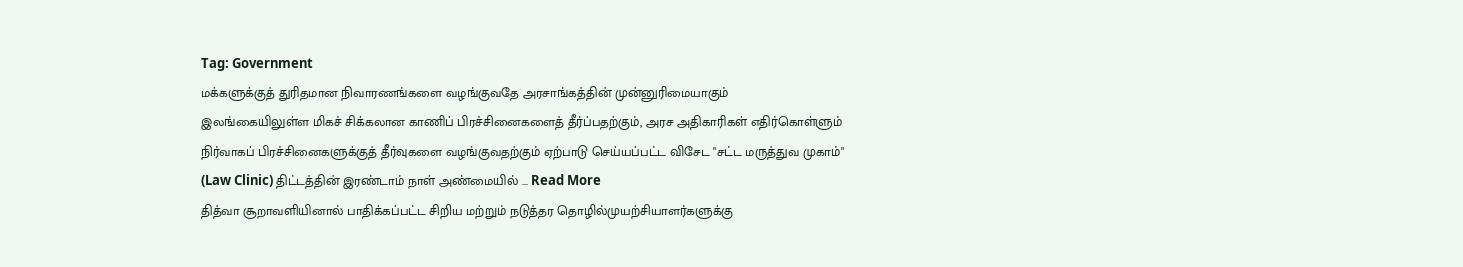Tag: Government
மக்களுக்குத் துரிதமான நிவாரணங்களை வழங்குவதே அரசாங்கத்தின் முன்னுரிமையாகும்
இலங்கையிலுள்ள மிகச் சிக்கலான காணிப் பிரச்சினைகளைத் தீர்ப்பதற்கும், அரச அதிகாரிகள் எதிர்கொள்ளும் நிர்வாகப் பிரச்சினைகளுக்குத் தீர்வுகளை வழங்குவதற்கும் ஏற்பாடு செய்யப்பட்ட விசேட "சட்ட மருத்துவ முகாம்" (Law Clinic) திட்டத்தின் இரண்டாம் நாள் அண்மையில் ... Read More
தித்வா சூறாவளியினால் பாதிக்கப்பட்ட சிறிய மற்றும் நடுத்தர தொழில்முயற்சியாளர்களுக்கு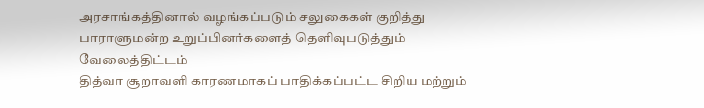அரசாங்கத்தினால் வழங்கப்படும் சலுகைகள் குறித்து பாராளுமன்ற உறுப்பினர்களைத் தெளிவுபடுத்தும் வேலைத்திட்டம்
தித்வா சூறாவளி காரணமாகப் பாதிக்கப்பட்ட சிறிய மற்றும்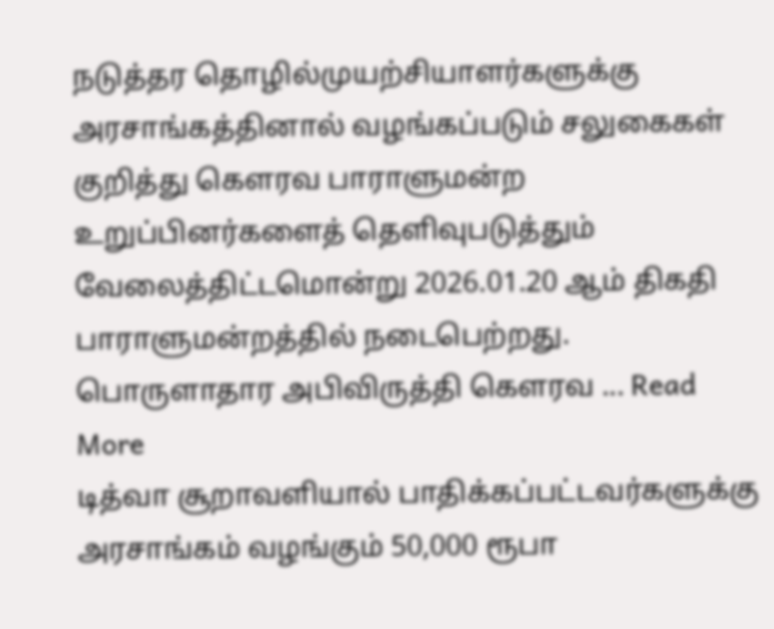நடுத்தர தொழில்முயற்சியாளர்களுக்கு அரசாங்கத்தினால் வழங்கப்படும் சலுகைகள் குறித்து கௌரவ பாராளுமன்ற உறுப்பினர்களைத் தெளிவுபடுத்தும் வேலைத்திட்டமொன்று 2026.01.20 ஆம் திகதி பாராளுமன்றத்தில் நடைபெற்றது. பொருளாதார அபிவிருத்தி கௌரவ ... Read More
டித்வா சூறாவளியால் பாதிக்கப்பட்டவர்களுக்கு அரசாங்கம் வழங்கும் 50,000 ரூபா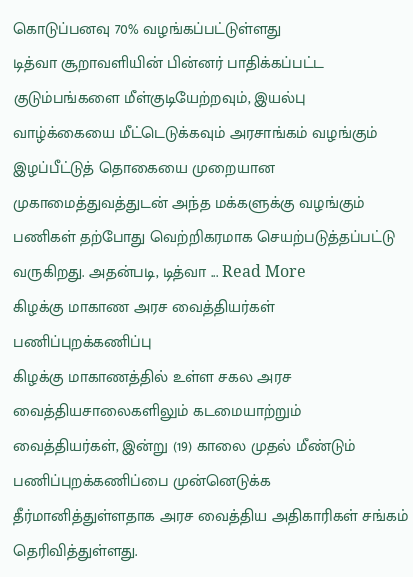கொடுப்பனவு 70% வழங்கப்பட்டுள்ளது
டித்வா சூறாவளியின் பின்னர் பாதிக்கப்பட்ட குடும்பங்களை மீள்குடியேற்றவும், இயல்பு வாழ்க்கையை மீட்டெடுக்கவும் அரசாங்கம் வழங்கும் இழப்பீட்டுத் தொகையை முறையான முகாமைத்துவத்துடன் அந்த மக்களுக்கு வழங்கும் பணிகள் தற்போது வெற்றிகரமாக செயற்படுத்தப்பட்டு வருகிறது. அதன்படி, டித்வா ... Read More
கிழக்கு மாகாண அரச வைத்தியர்கள் பணிப்புறக்கணிப்பு
கிழக்கு மாகாணத்தில் உள்ள சகல அரச வைத்தியசாலைகளிலும் கடமையாற்றும் வைத்தியர்கள், இன்று (19) காலை முதல் மீண்டும் பணிப்புறக்கணிப்பை முன்னெடுக்க தீர்மானித்துள்ளதாக அரச வைத்திய அதிகாரிகள் சங்கம் தெரிவித்துள்ளது.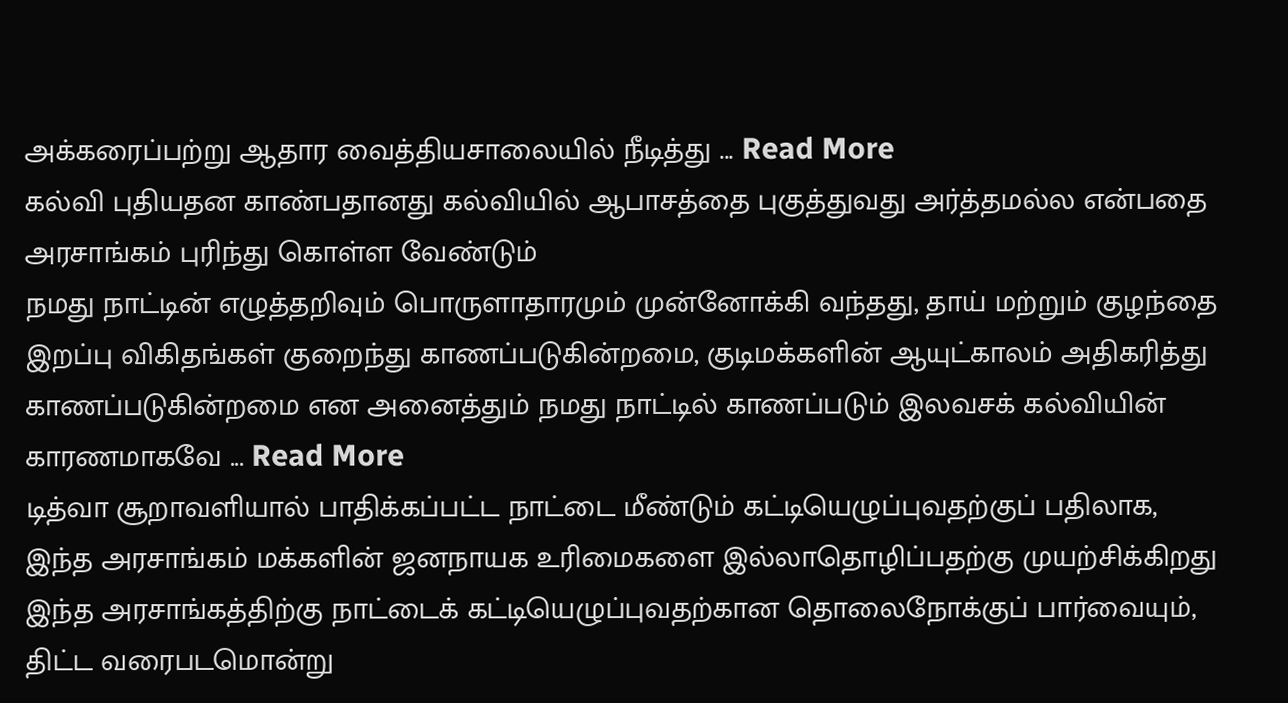அக்கரைப்பற்று ஆதார வைத்தியசாலையில் நீடித்து ... Read More
கல்வி புதியதன காண்பதானது கல்வியில் ஆபாசத்தை புகுத்துவது அர்த்தமல்ல என்பதை அரசாங்கம் புரிந்து கொள்ள வேண்டும்
நமது நாட்டின் எழுத்தறிவும் பொருளாதாரமும் முன்னோக்கி வந்தது, தாய் மற்றும் குழந்தை இறப்பு விகிதங்கள் குறைந்து காணப்படுகின்றமை, குடிமக்களின் ஆயுட்காலம் அதிகரித்து காணப்படுகின்றமை என அனைத்தும் நமது நாட்டில் காணப்படும் இலவசக் கல்வியின் காரணமாகவே ... Read More
டித்வா சூறாவளியால் பாதிக்கப்பட்ட நாட்டை மீண்டும் கட்டியெழுப்புவதற்குப் பதிலாக, இந்த அரசாங்கம் மக்களின் ஜனநாயக உரிமைகளை இல்லாதொழிப்பதற்கு முயற்சிக்கிறது
இந்த அரசாங்கத்திற்கு நாட்டைக் கட்டியெழுப்புவதற்கான தொலைநோக்குப் பார்வையும், திட்ட வரைபடமொன்று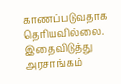காணப்படுவதாக தெரியவில்லை. இதைவிடுத்து அரசாங்கம்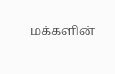மக்களின்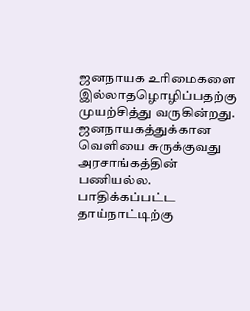ஜனநாயக உரிமைகளை இல்லாதழொழிப்பதற்கு முயற்சித்து வருகின்றது. ஜனநாயகத்துக்கான வெளியை சுருக்குவது அரசாங்கத்தின் பணியல்ல. பாதிக்கப்பட்ட தாய்நாட்டிற்கு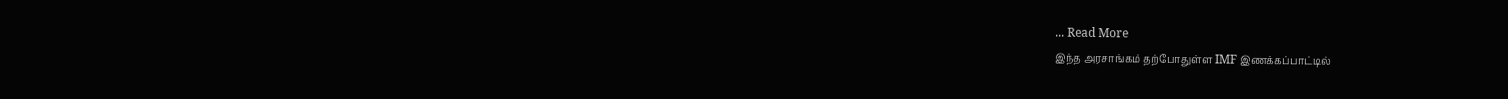... Read More
இந்த அரசாங்கம் தற்போதுள்ள IMF இணக்கப்பாட்டில்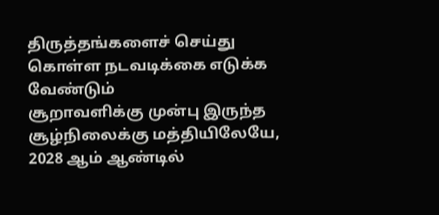திருத்தங்களைச் செய்து கொள்ள நடவடிக்கை எடுக்க வேண்டும்
சூறாவளிக்கு முன்பு இருந்த சூழ்நிலைக்கு மத்தியிலேயே, 2028 ஆம் ஆண்டில்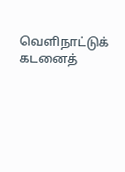வெளிநாட்டுக் கடனைத்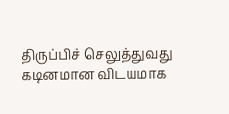திருப்பிச் செலுத்துவது கடினமான விடயமாக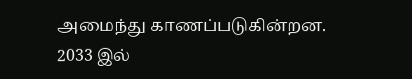அமைந்து காணப்படுகின்றன. 2033 இல்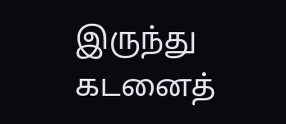இருந்து கடனைத்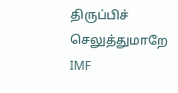திருப்பிச் செலுத்துமாறே IMF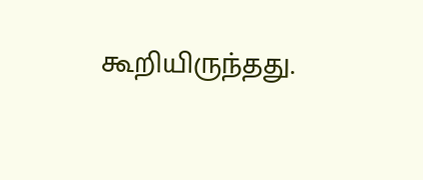கூறியிருந்தது.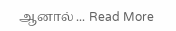ஆனால் ... Read More